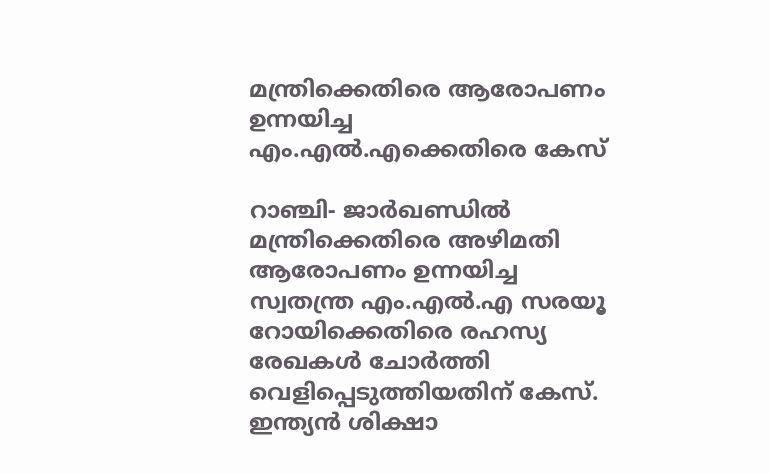മന്ത്രിക്കെതിരെ ആരോപണം ഉന്നയിച്ച എം.എല്‍.എക്കെതിരെ കേസ്

റാഞ്ചി- ജാര്‍ഖണ്ഡില്‍ മന്ത്രിക്കെതിരെ അഴിമതി ആരോപണം ഉന്നയിച്ച സ്വതന്ത്ര എം.എല്‍.എ സരയൂ റോയിക്കെതിരെ രഹസ്യ രേഖകള്‍ ചോര്‍ത്തി വെളിപ്പെടുത്തിയതിന് കേസ്. ഇന്ത്യന്‍ ശിക്ഷാ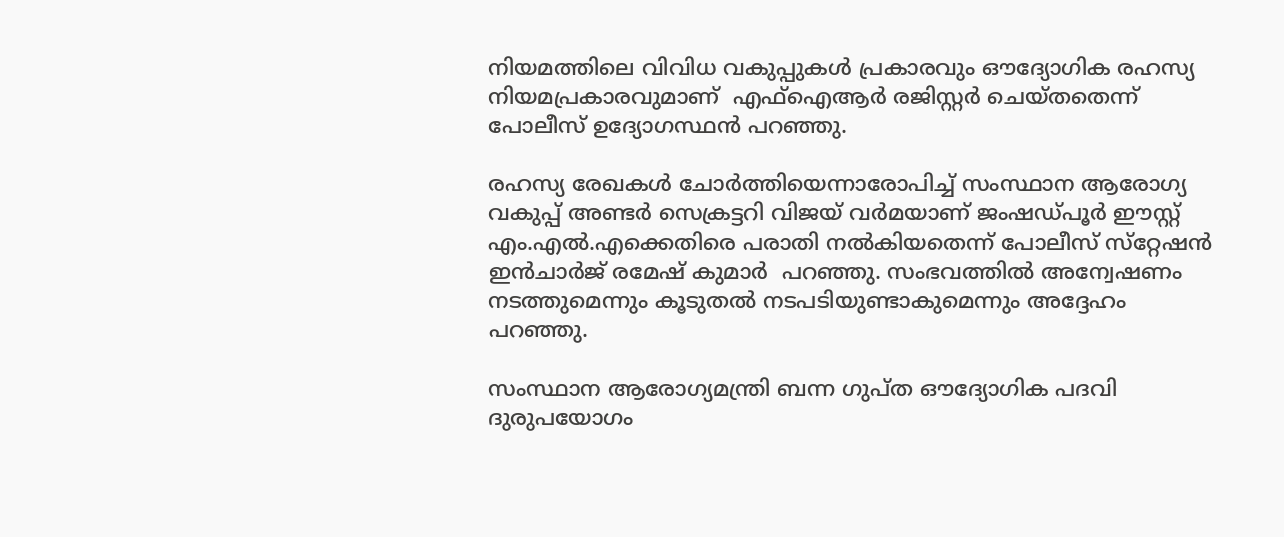നിയമത്തിലെ വിവിധ വകുപ്പുകള്‍ പ്രകാരവും ഔദ്യോഗിക രഹസ്യ നിയമപ്രകാരവുമാണ്  എഫ്‌ഐആര്‍ രജിസ്റ്റര്‍ ചെയ്തതെന്ന് പോലീസ് ഉദ്യോഗസ്ഥന്‍ പറഞ്ഞു.

രഹസ്യ രേഖകള്‍ ചോര്‍ത്തിയെന്നാരോപിച്ച് സംസ്ഥാന ആരോഗ്യ വകുപ്പ് അണ്ടര്‍ സെക്രട്ടറി വിജയ് വര്‍മയാണ് ജംഷഡ്പൂര്‍ ഈസ്റ്റ് എം.എല്‍.എക്കെതിരെ പരാതി നല്‍കിയതെന്ന് പോലീസ് സ്‌റ്റേഷന്‍ ഇന്‍ചാര്‍ജ് രമേഷ് കുമാര്‍  പറഞ്ഞു. സംഭവത്തില്‍ അന്വേഷണം നടത്തുമെന്നും കൂടുതല്‍ നടപടിയുണ്ടാകുമെന്നും അദ്ദേഹം  പറഞ്ഞു.

സംസ്ഥാന ആരോഗ്യമന്ത്രി ബന്ന ഗുപ്ത ഔദ്യോഗിക പദവി ദുരുപയോഗം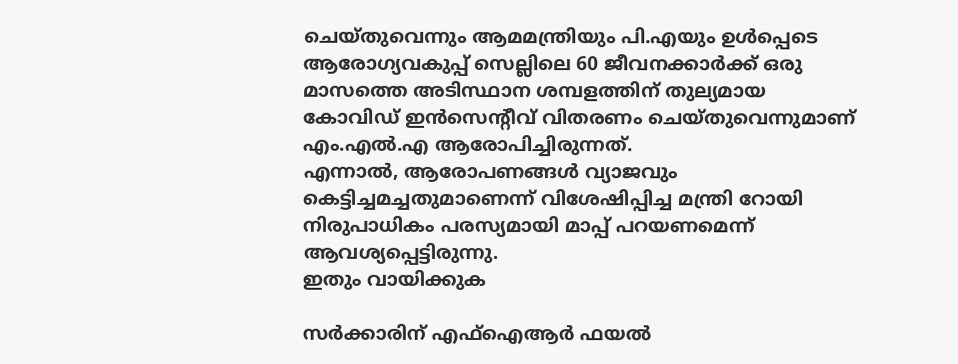ചെയ്തുവെന്നും ആമമന്ത്രിയും പി.എയും ഉള്‍പ്പെടെ ആരോഗ്യവകുപ്പ് സെല്ലിലെ 60 ജീവനക്കാര്‍ക്ക് ഒരു മാസത്തെ അടിസ്ഥാന ശമ്പളത്തിന് തുല്യമായ കോവിഡ് ഇന്‍സെന്റീവ് വിതരണം ചെയ്തുവെന്നുമാണ് എം.എല്‍.എ ആരോപിച്ചിരുന്നത്.
എന്നാല്‍, ആരോപണങ്ങള്‍ വ്യാജവും കെട്ടിച്ചമച്ചതുമാണെന്ന് വിശേഷിപ്പിച്ച മന്ത്രി റോയി നിരുപാധികം പരസ്യമായി മാപ്പ് പറയണമെന്ന് ആവശ്യപ്പെട്ടിരുന്നു.
ഇതും വായിക്കുക

സര്‍ക്കാരിന് എഫ്‌ഐആര്‍ ഫയല്‍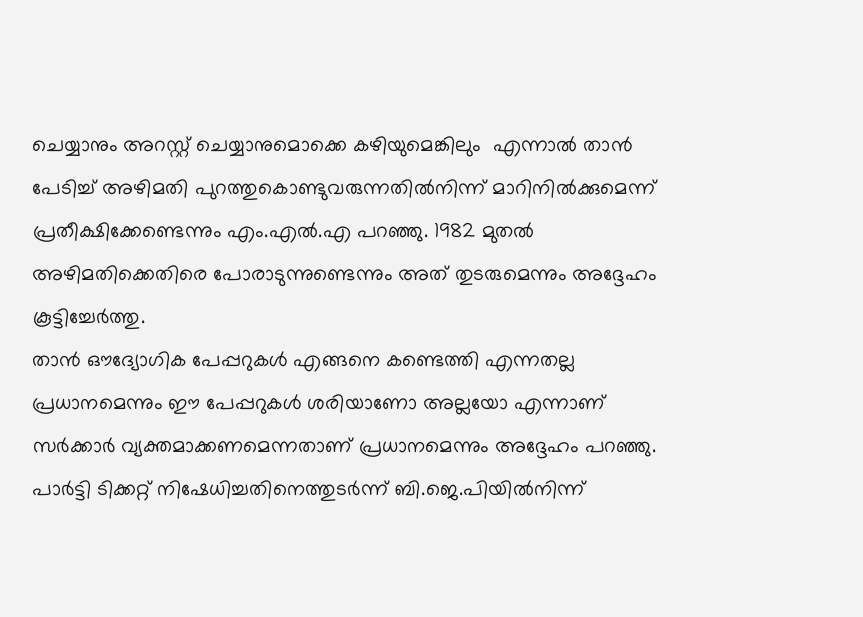ചെയ്യാനും അറസ്റ്റ് ചെയ്യാനുമൊക്കെ കഴിയുമെങ്കിലും  എന്നാല്‍ താന്‍ പേടിച്ച് അഴിമതി പുറത്തുകൊണ്ടുവരുന്നതില്‍നിന്ന് മാറിനില്‍ക്കുമെന്ന് പ്രതീക്ഷിക്കേണ്ടെന്നും എം.എല്‍.എ പറഞ്ഞു. 1982 മുതല്‍ അഴിമതിക്കെതിരെ പോരാടുന്നുണ്ടെന്നും അത് തുടരുമെന്നും അദ്ദേഹം കൂട്ടിച്ചേര്‍ത്തു.
താന്‍ ഔദ്യോഗിക പേപ്പറുകള്‍ എങ്ങനെ കണ്ടെത്തി എന്നതല്ല പ്രധാനമെന്നും ഈ പേപ്പറുകള്‍ ശരിയാണോ അല്ലയോ എന്നാണ് സര്‍ക്കാര്‍ വ്യക്തമാക്കണമെന്നതാണ് പ്രധാനമെന്നും അദ്ദേഹം പറഞ്ഞു.
പാര്‍ട്ടി ടിക്കറ്റ് നിഷേധിച്ചതിനെത്തുടര്‍ന്ന് ബി.ജെ.പിയില്‍നിന്ന്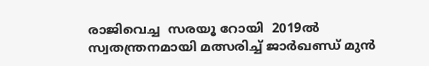രാജിവെച്ച  സരയൂ റോയി  2019ല്‍ സ്വതന്ത്രനമായി മത്സരിച്ച് ജാര്‍ഖണ്ഡ് മുന്‍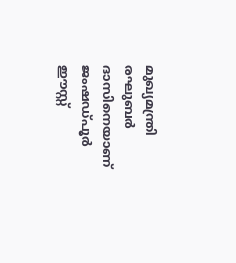മുഖ്യമന്ത്രി രഘുബര്‍ ദാസിനെയാണ് ജംഷഡ്പൂര്‍ ഈസ്റ്റ്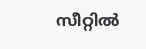സീറ്റില്‍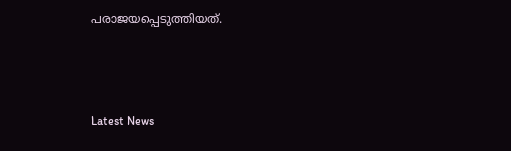പരാജയപ്പെടുത്തിയത്.



Latest News